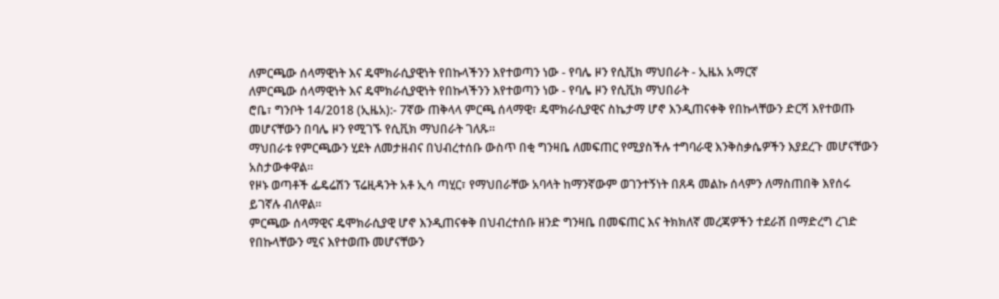ለምርጫው ሰላማዊነት እና ዴሞክራሲያዊነት የበኩላችንን እየተወጣን ነው - የባሌ ዞን የሲቪክ ማህበራት - ኢዜአ አማርኛ
ለምርጫው ሰላማዊነት እና ዴሞክራሲያዊነት የበኩላችንን እየተወጣን ነው - የባሌ ዞን የሲቪክ ማህበራት
ሮቤ፣ ግንቦት 14/2018 (ኢዜአ):- 7ኛው ጠቅላላ ምርጫ ሰላማዊ፣ ዴሞክራሲያዊና ስኬታማ ሆኖ እንዲጠናቀቅ የበኩላቸውን ድርሻ እየተወጡ መሆናቸውን በባሌ ዞን የሚገኙ የሲቪክ ማህበራት ገለጹ።
ማህበራቱ የምርጫውን ሂደት ለመታዘብና በህብረተሰቡ ውስጥ በቂ ግንዛቤ ለመፍጠር የሚያስችሉ ተግባራዊ እንቅስቃሴዎችን እያደረጉ መሆናቸውን አስታውቀዋል።
የዞኑ ወጣቶች ፌዴሬሽን ፕሬዚዳንት አቶ ኢሳ ጣሂር፣ የማህበራቸው አባላት ከማንኛውም ወገንተኝነት በጸዳ መልኩ ሰላምን ለማስጠበቅ እየሰሩ ይገኛሉ ብለዋል።
ምርጫው ሰላማዊና ዴሞክራሲያዊ ሆኖ እንዲጠናቀቅ በህብረተሰቡ ዘንድ ግንዛቤ በመፍጠር እና ትክክለኛ መረጃዎችን ተደራሽ በማድረግ ረገድ የበኩላቸውን ሚና እየተወጡ መሆናቸውን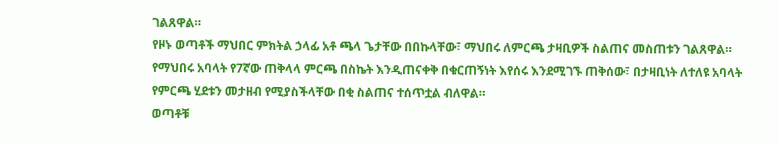ገልጸዋል።
የዞኑ ወጣቶች ማህበር ምክትል ኃላፊ አቶ ጫላ ጌታቸው በበኩላቸው፣ ማህበሩ ለምርጫ ታዛቢዎች ስልጠና መስጠቱን ገልጸዋል።
የማህበሩ አባላት የ7ኛው ጠቅላላ ምርጫ በስኬት እንዲጠናቀቅ በቁርጠኝነት እየሰሩ እንደሚገኙ ጠቅሰው፣ በታዛቢነት ለተለዩ አባላት የምርጫ ሂደቱን መታዘብ የሚያስችላቸው በቂ ስልጠና ተሰጥቷል ብለዋል።
ወጣቶቹ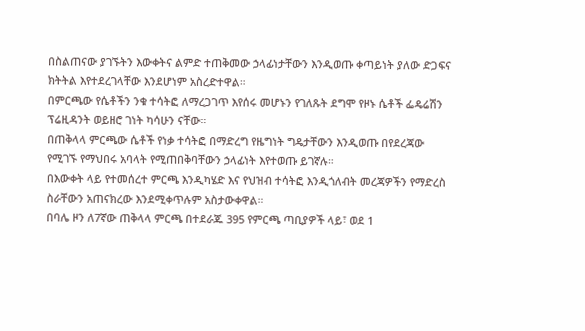በስልጠናው ያገኙትን እውቀትና ልምድ ተጠቅመው ኃላፊነታቸውን እንዲወጡ ቀጣይነት ያለው ድጋፍና ክትትል እየተደረገላቸው እንደሆነም አስረድተዋል።
በምርጫው የሴቶችን ንቁ ተሳትፎ ለማረጋገጥ እየሰሩ መሆኑን የገለጹት ደግሞ የዞኑ ሴቶች ፌዴሬሽን ፕሬዚዳንት ወይዘሮ ገነት ካሳሁን ናቸው።
በጠቅላላ ምርጫው ሴቶች የነቃ ተሳትፎ በማድረግ የዜግነት ግዴታቸውን እንዲወጡ በየደረጃው የሚገኙ የማህበሩ አባላት የሚጠበቅባቸውን ኃላፊነት እየተወጡ ይገኛሉ።
በእውቀት ላይ የተመሰረተ ምርጫ እንዲካሄድ እና የህዝብ ተሳትፎ እንዲጎለብት መረጃዎችን የማድረስ ስራቸውን አጠናክረው እንደሚቀጥሉም አስታውቀዋል።
በባሌ ዞን ለ7ኛው ጠቅላላ ምርጫ በተደራጁ 395 የምርጫ ጣቢያዎች ላይ፣ ወደ 1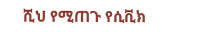ሺህ የሚጠጉ የሲቪክ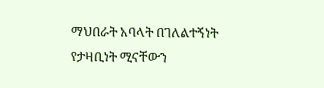ማህበራት አባላት በገለልተኝነት የታዛቢነት ሚናቸውን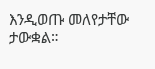እንዲወጡ መለየታቸው ታውቋል።